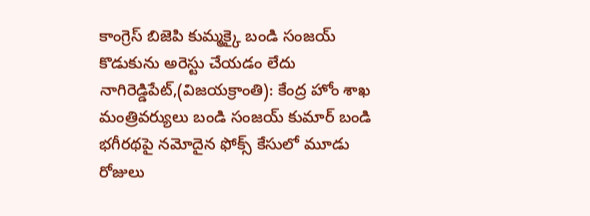కాంగ్రెస్ బిజెపి కుమ్మక్కై బండి సంజయ్ కొడుకును అరెస్టు చేయడం లేదు
నాగిరెడ్డిపేట్,(విజయక్రాంతి): కేంద్ర హోం శాఖ మంత్రివర్యులు బండి సంజయ్ కుమార్ బండి భగీరథపై నమోదైన ఫోక్స్ కేసులో మూడు రోజులు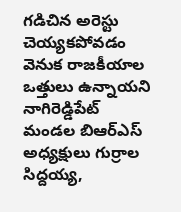గడిచిన అరెస్టు చెయ్యకపోవడం వెనుక రాజకీయాల ఒత్తులు ఉన్నాయని నాగిరెడ్డిపేట్ మండల బిఆర్ఎస్ అధ్యక్షులు గుర్రాల సిద్దయ్య,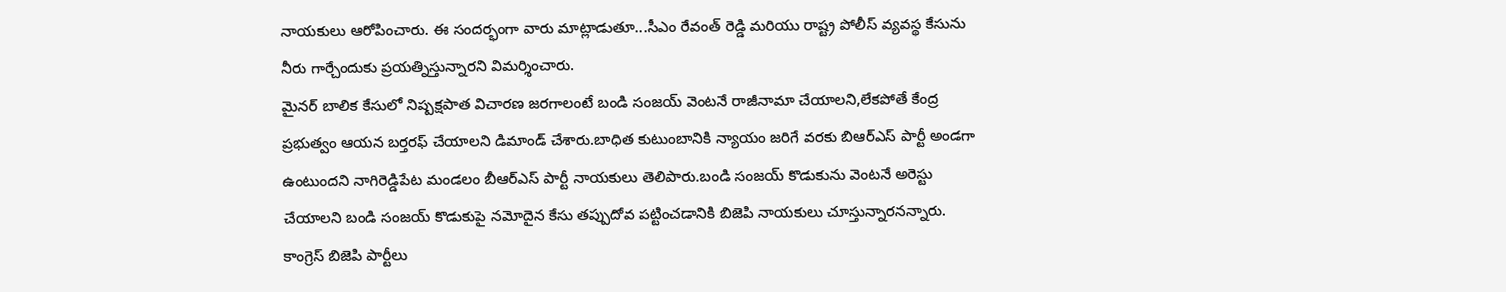నాయకులు ఆరోపించారు. ఈ సందర్భంగా వారు మాట్లాడుతూ...సీఎం రేవంత్ రెడ్డి మరియు రాష్ట్ర పోలీస్ వ్యవస్థ కేసును నీరు గార్చేందుకు ప్రయత్నిస్తున్నారని విమర్శించారు.
మైనర్ బాలిక కేసులో నిష్పక్షపాత విచారణ జరగాలంటే బండి సంజయ్ వెంటనే రాజీనామా చేయాలని,లేకపోతే కేంద్ర ప్రభుత్వం ఆయన బర్తరఫ్ చేయాలని డిమాండ్ చేశారు.బాధిత కుటుంబానికి న్యాయం జరిగే వరకు బిఆర్ఎస్ పార్టీ అండగా ఉంటుందని నాగిరెడ్డిపేట మండలం బీఆర్ఎస్ పార్టీ నాయకులు తెలిపారు.బండి సంజయ్ కొడుకును వెంటనే అరెస్టు చేయాలని బండి సంజయ్ కొడుకుపై నమోదైన కేసు తప్పుదోవ పట్టించడానికి బిజెపి నాయకులు చూస్తున్నారనన్నారు.
కాంగ్రెస్ బిజెపి పార్టీలు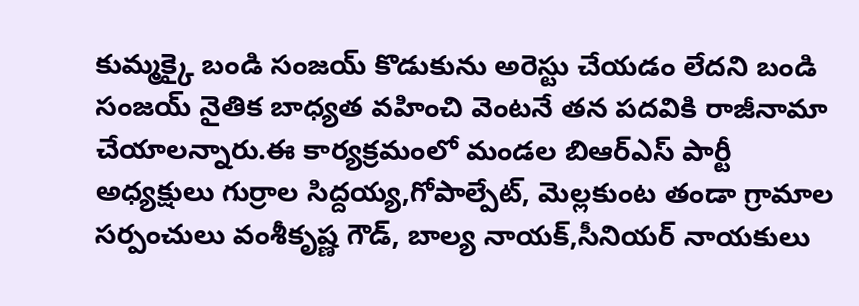కుమ్మక్కై బండి సంజయ్ కొడుకును అరెస్టు చేయడం లేదని బండి సంజయ్ నైతిక బాధ్యత వహించి వెంటనే తన పదవికి రాజీనామా చేయాలన్నారు.ఈ కార్యక్రమంలో మండల బిఆర్ఎస్ పార్టీ అధ్యక్షులు గుర్రాల సిద్దయ్య,గోపాల్పేట్, మెల్లకుంట తండా గ్రామాల సర్పంచులు వంశీకృష్ణ గౌడ్, బాల్య నాయక్,సీనియర్ నాయకులు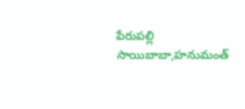పేరుపల్లి సాయిబాబా,హనుమంత్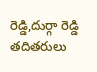రెడ్డి,దుర్గా రెడ్డి తదితరులు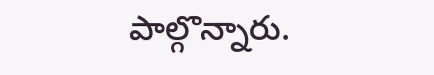పాల్గొన్నారు.